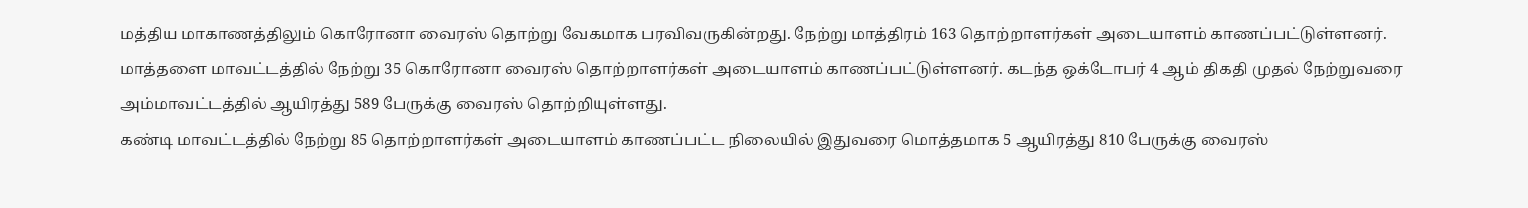மத்திய மாகாணத்திலும் கொரோனா வைரஸ் தொற்று வேகமாக பரவிவருகின்றது. நேற்று மாத்திரம் 163 தொற்றாளர்கள் அடையாளம் காணப்பட்டுள்ளனர்.
மாத்தளை மாவட்டத்தில் நேற்று 35 கொரோனா வைரஸ் தொற்றாளர்கள் அடையாளம் காணப்பட்டுள்ளனர். கடந்த ஒக்டோபர் 4 ஆம் திகதி முதல் நேற்றுவரை அம்மாவட்டத்தில் ஆயிரத்து 589 பேருக்கு வைரஸ் தொற்றியுள்ளது.
கண்டி மாவட்டத்தில் நேற்று 85 தொற்றாளர்கள் அடையாளம் காணப்பட்ட நிலையில் இதுவரை மொத்தமாக 5 ஆயிரத்து 810 பேருக்கு வைரஸ்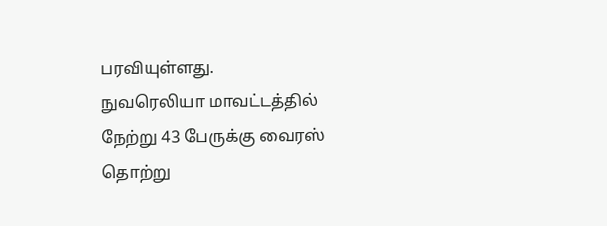பரவியுள்ளது.
நுவரெலியா மாவட்டத்தில் நேற்று 43 பேருக்கு வைரஸ் தொற்று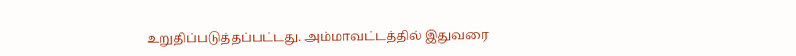உறுதிப்படுத்தப்பட்டது. அம்மாவட்டத்தில் இதுவரை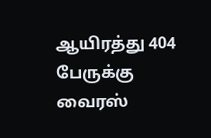ஆயிரத்து 404 பேருக்கு வைரஸ்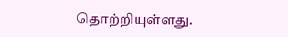தொற்றியுள்ளது.